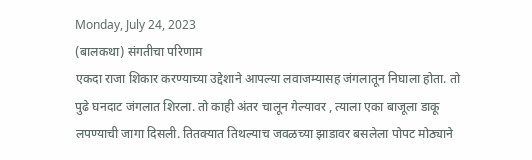Monday, July 24, 2023
(बालकथा) संगतीचा परिणाम
एकदा राजा शिकार करण्याच्या उद्देशाने आपल्या लवाजम्यासह जंगलातून निघाला होता. तो पुढे घनदाट जंगलात शिरला. तो काही अंतर चालून गेल्यावर , त्याला एका बाजूला डाकू लपण्याची जागा दिसली. तितक्यात तिथल्याच जवळच्या झाडावर बसलेला पोपट मोठ्याने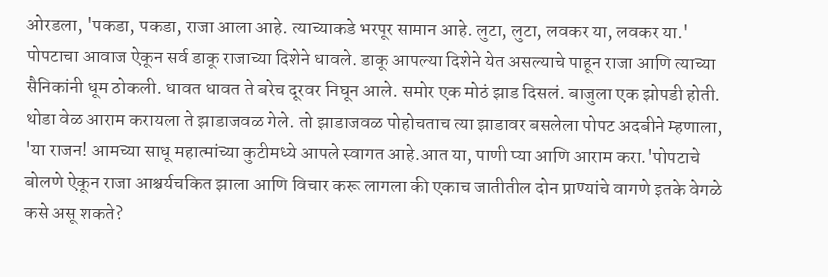ओरडला, 'पकडा, पकडा, राजा आला आहे. त्याच्याकडे भरपूर सामान आहे. लुटा, लुटा, लवकर या, लवकर या.' पोपटाचा आवाज ऐकून सर्व डाकू राजाच्या दिशेने धावले. डाकू आपल्या दिशेने येत असल्याचे पाहून राजा आणि त्याच्या सैनिकांनी धूम ठोकली. धावत धावत ते बरेच दूरवर निघून आले. समोर एक मोठं झाड दिसलं. बाजुला एक झोपडी होती. थोडा वेळ आराम करायला ते झाडाजवळ गेले. तो झाडाजवळ पोहोचताच त्या झाडावर बसलेला पोपट अदबीने म्हणाला, 'या राजन! आमच्या साधू महात्मांच्या कुटीमध्ये आपले स्वागत आहे.आत या, पाणी प्या आणि आराम करा.'पोपटाचे बोलणे ऐकून राजा आश्चर्यचकित झाला आणि विचार करू लागला की एकाच जातीतील दोन प्राण्यांचे वागणे इतके वेगळे कसे असू शकते?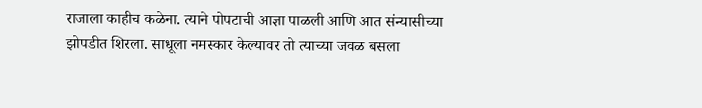राजाला काहीच कळेना. त्याने पोपटाची आज्ञा पाळली आणि आत संन्यासीच्या झोपडीत शिरला. साधूला नमस्कार केल्यावर तो त्याच्या जवळ बसला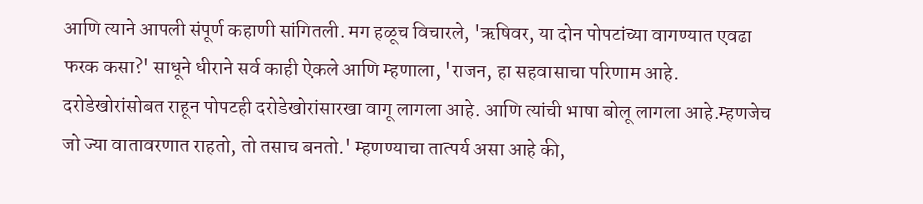आणि त्याने आपली संपूर्ण कहाणी सांगितली. मग हळूच विचारले, 'ऋषिवर, या दोन पोपटांच्या वागण्यात एवढा फरक कसा?' साधूने धीराने सर्व काही ऐकले आणि म्हणाला, 'राजन, हा सहवासाचा परिणाम आहे. दरोडेखोरांसोबत राहून पोपटही दरोडेखोरांसारखा वागू लागला आहे. आणि त्यांची भाषा बोलू लागला आहे.म्हणजेच जो ज्या वातावरणात राहतो, तो तसाच बनतो.' म्हणण्याचा तात्पर्य असा आहे की,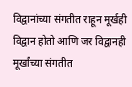विद्वानांच्या संगतीत राहून मूर्खही विद्वान होतो आणि जर विद्वानही मूर्खांच्या संगतीत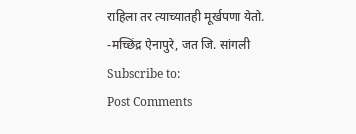राहिला तर त्याच्यातही मूर्खपणा येतो. -मच्छिंद्र ऐनापुरे, जत जि. सांगली
Subscribe to:
Post Comments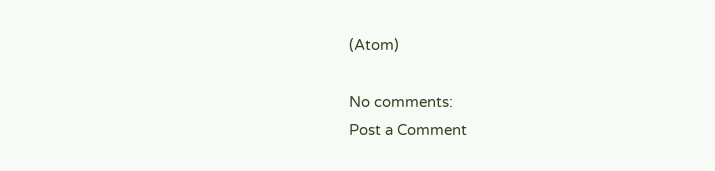(Atom)

No comments:
Post a Comment